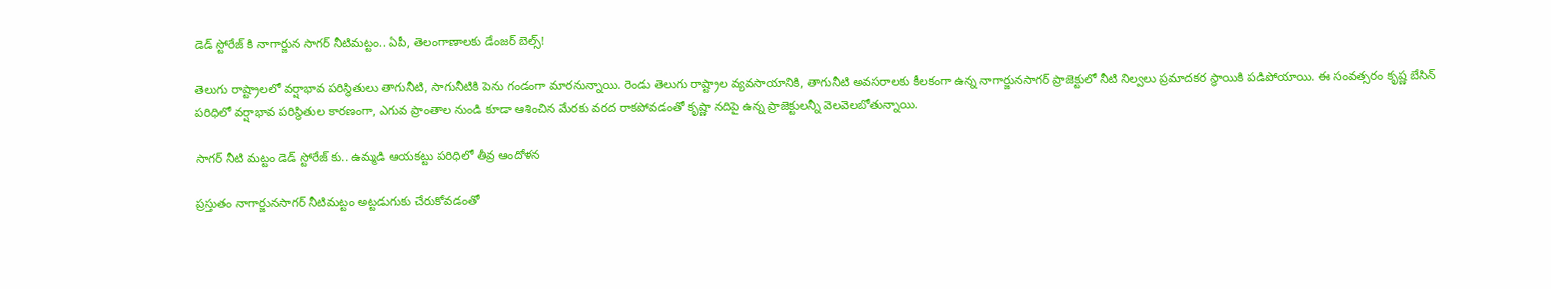డెడ్ స్టోరేజ్ కి నాగార్జున సాగర్ నీటిమట్టం.. ఏపీ, తెలంగాణాలకు డేంజర్ బెల్స్!

తెలుగు రాష్ట్రాలలో వర్షాభావ పరిస్థితులు తాగునీటి, సాగునీటికి పెను గండంగా మారనున్నాయి. రెండు తెలుగు రాష్ట్రాల వ్యవసాయానికి, తాగునీటి అవసరాలకు కీలకంగా ఉన్న నాగార్జునసాగర్ ప్రాజెక్టులో నీటి నిల్వలు ప్రమాదకర స్థాయికి పడిపోయాయి. ఈ సంవత్సరం కృష్ణ బేసిన్ పరిధిలో వర్షాభావ పరిస్థితుల కారణంగా, ఎగువ ప్రాంతాల నుండి కూడా ఆశించిన మేరకు వరద రాకపోవడంతో కృష్ణా నదిపై ఉన్న ప్రాజెక్టులన్నీ వెలవెలబోతున్నాయి.

సాగర్ నీటి మట్టం డెడ్ స్టోరేజ్ కు.. ఉమ్మడి ఆయకట్టు పరిధిలో తీవ్ర ఆందోళన

ప్రస్తుతం నాగార్జునసాగర్ నీటిమట్టం అట్టడుగుకు చేరుకోవడంతో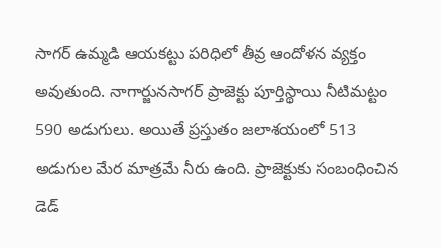సాగర్ ఉమ్మడి ఆయకట్టు పరిధిలో తీవ్ర ఆందోళన వ్యక్తం అవుతుంది. నాగార్జునసాగర్ ప్రాజెక్టు పూర్తిస్థాయి నీటిమట్టం 590 అడుగులు. అయితే ప్రస్తుతం జలాశయంలో 513 అడుగుల మేర మాత్రమే నీరు ఉంది. ప్రాజెక్టుకు సంబంధించిన డెడ్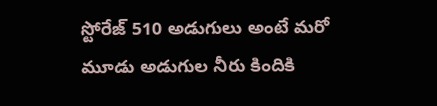స్టోరేజ్ 510 అడుగులు అంటే మరో మూడు అడుగుల నీరు కిందికి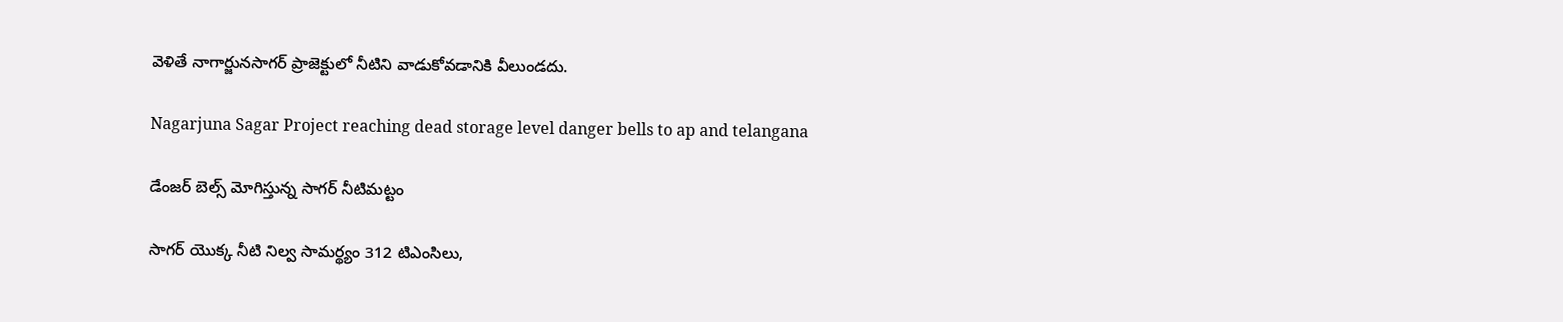వెళితే నాగార్జునసాగర్ ప్రాజెక్టులో నీటిని వాడుకోవడానికి వీలుండదు.

Nagarjuna Sagar Project reaching dead storage level danger bells to ap and telangana

డేంజర్ బెల్స్ మోగిస్తున్న సాగర్ నీటిమట్టం

సాగర్ యొక్క నీటి నిల్వ సామర్థ్యం 312 టిఎంసిలు,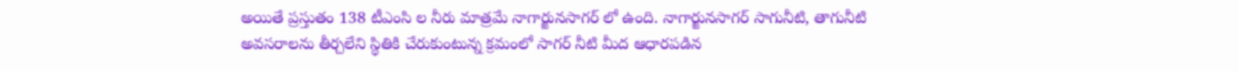అయితే ప్రస్తుతం 138 టీఎంసి ల నీరు మాత్రమే నాగార్జునసాగర్ లో ఉంది. నాగార్జునసాగర్ సాగునీటి, తాగునీటి అవసరాలను తీర్చలేని స్థితికి చేరుకుంటున్న క్రమంలో సాగర్ నీటి మీద ఆధారపడిన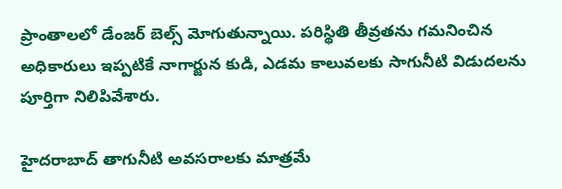ప్రాంతాలలో డేంజర్ బెల్స్ మోగుతున్నాయి. పరిస్థితి తీవ్రతను గమనించిన అధికారులు ఇప్పటికే నాగార్జున కుడి, ఎడమ కాలువలకు సాగునీటి విడుదలను పూర్తిగా నిలిపివేశారు.

హైదరాబాద్ తాగునీటి అవసరాలకు మాత్రమే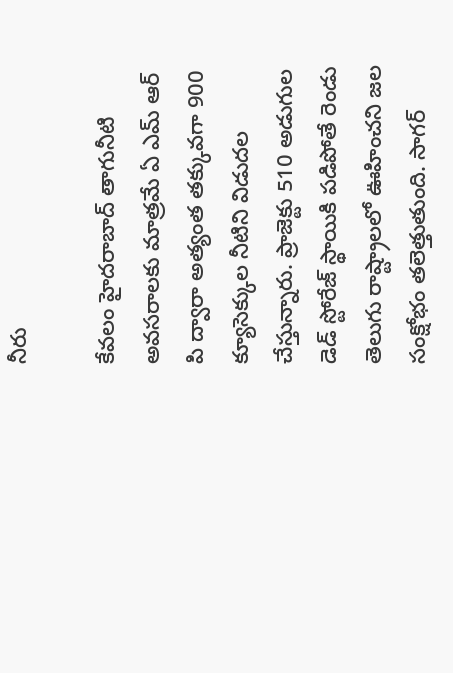నీరు

కేవలం హైదరాబాద్ తాగునీటి అవసరాలకు మాత్రమే ఏ ఎమ్ ఆర్ పి ద్వారా అత్యంత తక్కువగా 900 క్యూసెక్కుల నీటిని విడుదల చేస్తున్నారు. ప్రాజెక్టు 510 అడుగుల డెడ్ స్టోరేజ్ స్థాయికి పడిపోతే రెండు తెలుగు రాష్ట్రాలలో ఊహించని జల సంక్షోభం తలెత్తుతుంది. సాగర్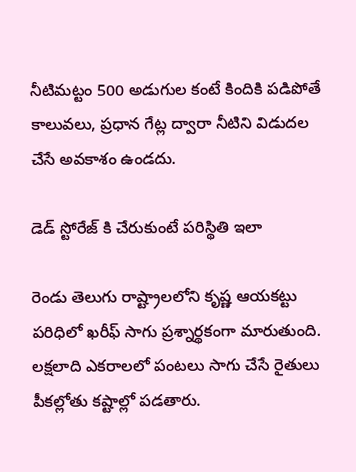నీటిమట్టం 500 అడుగుల కంటే కిందికి పడిపోతే కాలువలు, ప్రధాన గేట్ల ద్వారా నీటిని విడుదల చేసే అవకాశం ఉండదు.

డెడ్ స్టోరేజ్ కి చేరుకుంటే పరిస్థితి ఇలా

రెండు తెలుగు రాష్ట్రాలలోని కృష్ణ ఆయకట్టు పరిధిలో ఖరీఫ్ సాగు ప్రశ్నార్థకంగా మారుతుంది. లక్షలాది ఎకరాలలో పంటలు సాగు చేసే రైతులు పీకల్లోతు కష్టాల్లో పడతారు.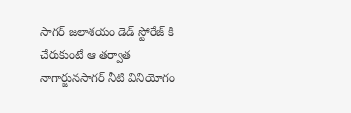సాగర్ జలాశయం డెడ్ స్టోరేజ్ కి చేరుకుంటే ఆ తర్వాత నాగార్జునసాగర్ నీటి వినియోగం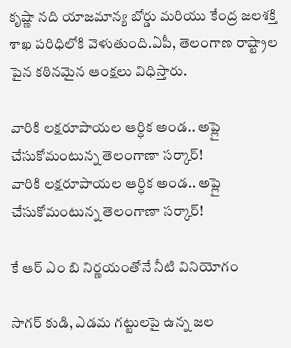కృష్ణా నది యాజమాన్య బోర్డు మరియు కేంద్ర జలశక్తి శాఖ పరిధిలోకి వెళుతుంది.ఏపీ, తెలంగాణ రాష్ట్రాల పైన కఠినమైన ఆంక్షలు విధిస్తారు.

వారికి లక్షరూపాయల ఆర్ధిక అండ.. అప్లై చేసుకోమంటున్న తెలంగాణా సర్కార్!
వారికి లక్షరూపాయల ఆర్ధిక అండ.. అప్లై చేసుకోమంటున్న తెలంగాణా సర్కార్!

కే ఆర్ ఎం బి నిర్ణయంతోనే నీటి వినియోగం

సాగర్ కుడి, ఎడమ గట్టులపై ఉన్న జల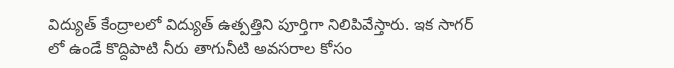విద్యుత్ కేంద్రాలలో విద్యుత్ ఉత్పత్తిని పూర్తిగా నిలిపివేస్తారు. ఇక సాగర్ లో ఉండే కొద్దిపాటి నీరు తాగునీటి అవసరాల కోసం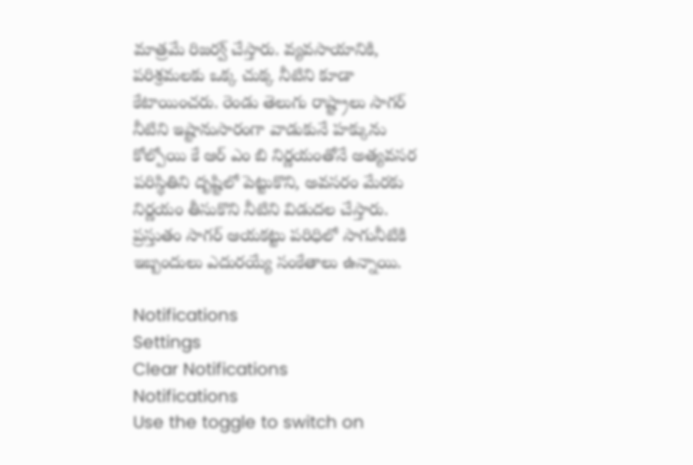మాత్రమే రిజర్వ్ చేస్తారు. వ్యవసాయానికి, పరిశ్రమలకు ఒక్క చుక్క నీటిని కూడా కేటాయించరు. రెండు తెలుగు రాష్ట్రాలు సాగర్ నీటిని ఇష్టానుసారంగా వాడుకునే హక్కును కోల్పోయి కే ఆర్ ఎం బి నిర్ణయంతోనే అత్యవసర పరిస్థితిని దృష్టిలో పెట్టుకొని, అవసరం మేరకు నిర్ణయం తీసుకొని నీటిని విడుదల చేస్తారు. ప్రస్తుతం సాగర్ ఆయకట్టు పరిధిలో సాగునీటికి ఇబ్బందులు ఎదురయ్యే సంకేతాలు ఉన్నాయి.

Notifications
Settings
Clear Notifications
Notifications
Use the toggle to switch on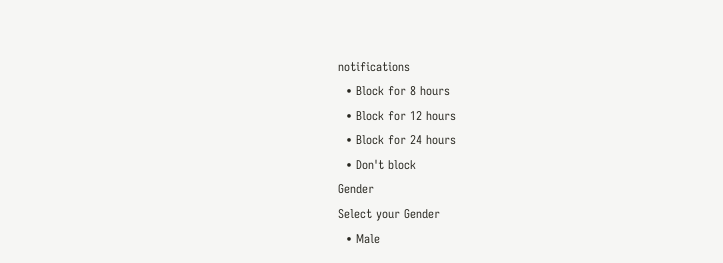notifications
  • Block for 8 hours
  • Block for 12 hours
  • Block for 24 hours
  • Don't block
Gender
Select your Gender
  • Male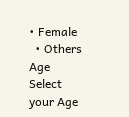• Female
  • Others
Age
Select your Age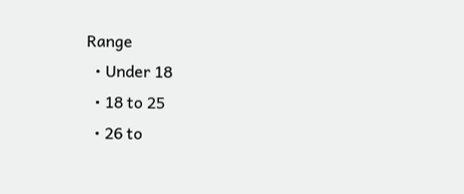Range
  • Under 18
  • 18 to 25
  • 26 to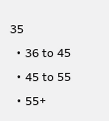35
  • 36 to 45
  • 45 to 55
  • 55+